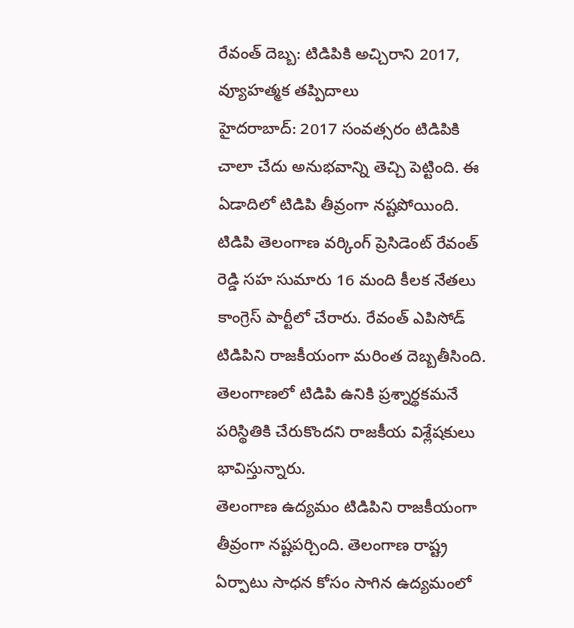రేవంత్ దెబ్బ: టిడిపికి అచ్చిరాని 2017, వ్యూహత్మక తప్పిదాలు
హైదరాబాద్: 2017 సంవత్సరం టిడిపికి చాలా చేదు అనుభవాన్ని తెచ్చి పెట్టింది. ఈ ఏడాదిలో టిడిపి తీవ్రంగా నష్టపోయింది. టిడిపి తెలంగాణ వర్కింగ్ ప్రెసిడెంట్ రేవంత్ రెడ్డి సహ సుమారు 16 మంది కీలక నేతలు కాంగ్రెస్ పార్టీలో చేరారు. రేవంత్ ఎపిసోడ్ టిడిపిని రాజకీయంగా మరింత దెబ్బతీసింది. తెలంగాణలో టిడిపి ఉనికి ప్రశ్నార్థకమనే పరిస్థితికి చేరుకొందని రాజకీయ విశ్లేషకులు భావిస్తున్నారు.
తెలంగాణ ఉద్యమం టిడిపిని రాజకీయంగా తీవ్రంగా నష్టపర్చింది. తెలంగాణ రాష్ట్ర ఏర్పాటు సాధన కోసం సాగిన ఉద్యమంలో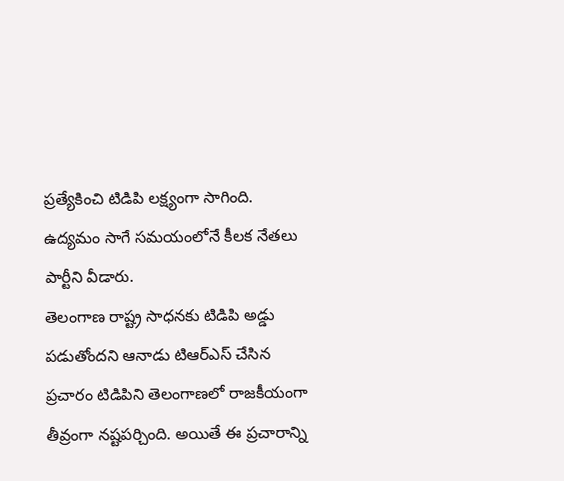ప్రత్యేకించి టిడిపి లక్ష్యంగా సాగింది. ఉద్యమం సాగే సమయంలోనే కీలక నేతలు పార్టీని వీడారు.
తెలంగాణ రాష్ట్ర సాధనకు టిడిపి అడ్డు పడుతోందని ఆనాడు టిఆర్ఎస్ చేసిన ప్రచారం టిడిపిని తెలంగాణలో రాజకీయంగా తీవ్రంగా నష్టపర్చింది. అయితే ఈ ప్రచారాన్ని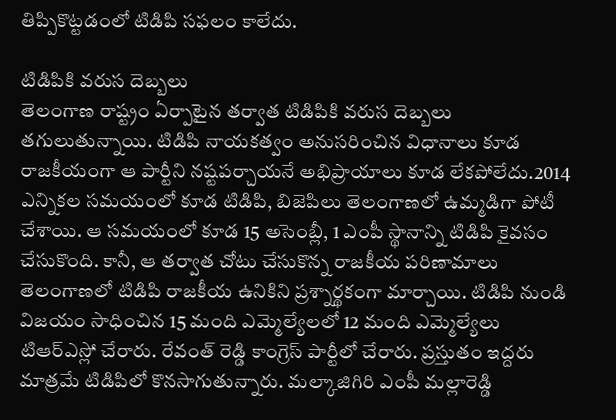తిప్పికొట్టడంలో టిడిపి సఫలం కాలేదు.

టిడిపికి వరుస దెబ్బలు
తెలంగాణ రాష్ట్రం ఏర్పాటైన తర్వాత టిడిపికి వరుస దెబ్బలు తగులుతున్నాయి. టిడిపి నాయకత్వం అనుసరించిన విధానాలు కూడ రాజకీయంగా ఆ పార్టీని నష్టపర్చాయనే అభిప్రాయాలు కూడ లేకపోలేదు.2014 ఎన్నికల సమయంలో కూడ టిడిపి, బిజెపిలు తెలంగాణలో ఉమ్మడిగా పోటీ చేశాయి. ఆ సమయంలో కూడ 15 అసెంబ్లీ, 1 ఎంపీ స్థానాన్ని టిడిపి కైవసం చేసుకొంది. కానీ, ఆ తర్వాత చోటు చేసుకొన్న రాజకీయ పరిణామాలు తెలంగాణలో టిడిపి రాజకీయ ఉనికిని ప్రశ్నార్థకంగా మార్చాయి. టిడిపి నుండి విజయం సాధించిన 15 మంది ఎమ్మెల్యేలలో 12 మంది ఎమ్మెల్యేలు టిఆర్ఎస్లో చేరారు. రేవంత్ రెడ్డి కాంగ్రెస్ పార్టీలో చేరారు. ప్రస్తుతం ఇద్దరు మాత్రమే టిడిపిలో కొనసాగుతున్నారు. మల్కాజిగిరి ఎంపీ మల్లారెడ్డి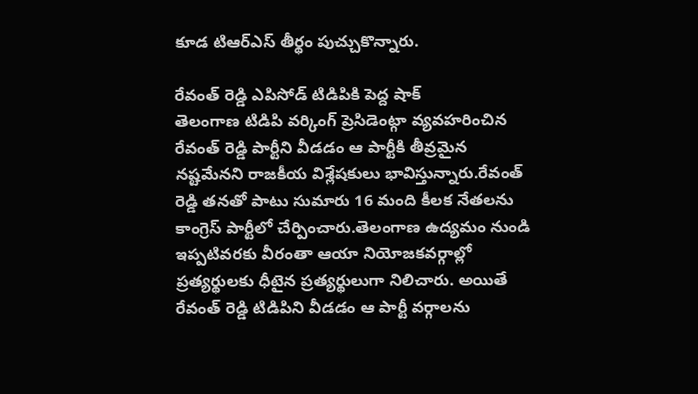కూడ టిఆర్ఎస్ తీర్థం పుచ్చుకొన్నారు.

రేవంత్ రెడ్డి ఎపిసోడ్ టిడిపికి పెద్ద షాక్
తెలంగాణ టిడిపి వర్కింగ్ ప్రెసిడెంట్గా వ్యవహరించిన రేవంత్ రెడ్డి పార్టీని వీడడం ఆ పార్టీకి తీవ్రమైన నష్టమేనని రాజకీయ విశ్లేషకులు భావిస్తున్నారు.రేవంత్ రెడ్డి తనతో పాటు సుమారు 16 మంది కీలక నేతలను కాంగ్రెస్ పార్టీలో చేర్పించారు.తెలంగాణ ఉద్యమం నుండి ఇప్పటివరకు వీరంతా ఆయా నియోజకవర్గాల్లో ప్రత్యర్థులకు ధీటైన ప్రత్యర్థులుగా నిలిచారు. అయితే రేవంత్ రెడ్డి టిడిపిని వీడడం ఆ పార్టీ వర్గాలను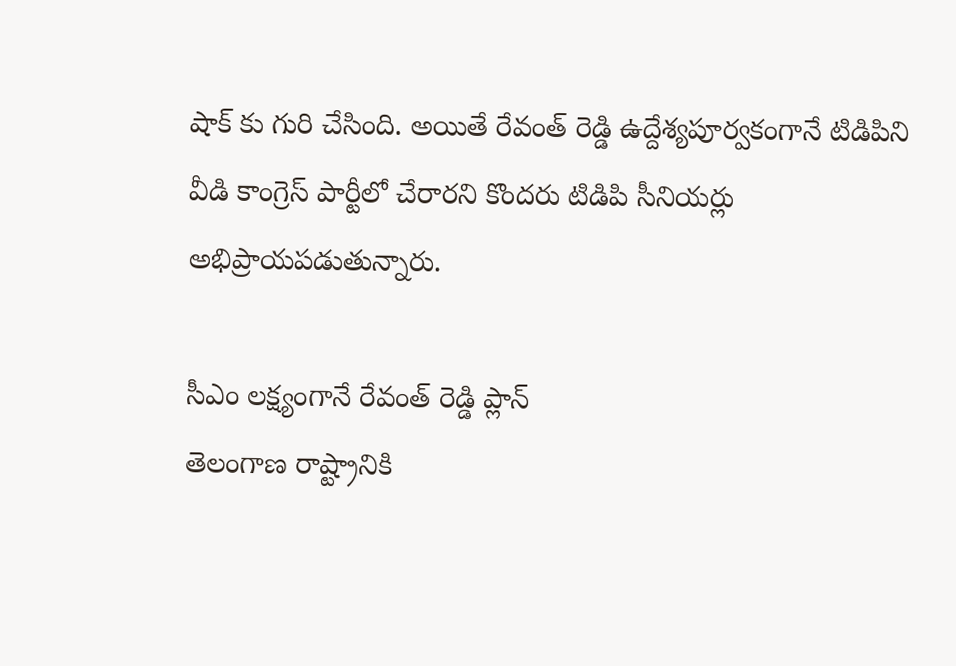షాక్ కు గురి చేసింది. అయితే రేవంత్ రెడ్డి ఉద్దేశ్యపూర్వకంగానే టిడిపిని వీడి కాంగ్రెస్ పార్టీలో చేరారని కొందరు టిడిపి సీనియర్లు అభిప్రాయపడుతున్నారు.

సీఎం లక్ష్యంగానే రేవంత్ రెడ్డి ప్లాన్
తెలంగాణ రాష్ట్రానికి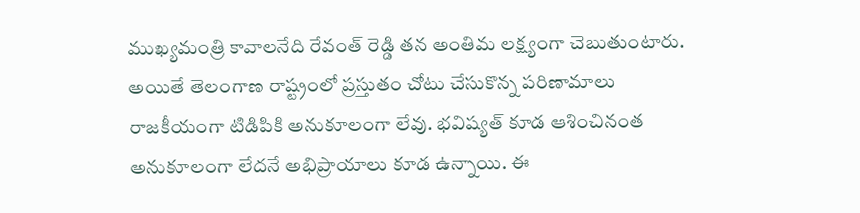ముఖ్యమంత్రి కావాలనేది రేవంత్ రెడ్డి తన అంతిమ లక్ష్యంగా చెబుతుంటారు. అయితే తెలంగాణ రాష్ట్రంలో ప్రస్తుతం చోటు చేసుకొన్న పరిణామాలు రాజకీయంగా టిడిపికి అనుకూలంగా లేవు. భవిష్యత్ కూడ ఆశించినంత అనుకూలంగా లేదనే అభిప్రాయాలు కూడ ఉన్నాయి. ఈ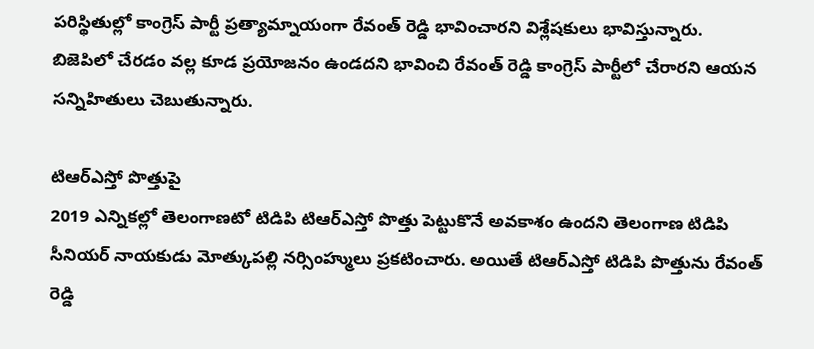పరిస్థితుల్లో కాంగ్రెస్ పార్టీ ప్రత్యామ్నాయంగా రేవంత్ రెడ్డి భావించారని విశ్లేషకులు భావిస్తున్నారు. బిజెపిలో చేరడం వల్ల కూడ ప్రయోజనం ఉండదని భావించి రేవంత్ రెడ్డి కాంగ్రెస్ పార్టీలో చేరారని ఆయన సన్నిహితులు చెబుతున్నారు.

టిఆర్ఎస్తో పొత్తుపై
2019 ఎన్నికల్లో తెలంగాణటో టిడిపి టిఆర్ఎస్తో పొత్తు పెట్టుకొనే అవకాశం ఉందని తెలంగాణ టిడిపి సీనియర్ నాయకుడు మోత్కుపల్లి నర్సింహ్ములు ప్రకటించారు. అయితే టిఆర్ఎస్తో టిడిపి పొత్తును రేవంత్ రెడ్డి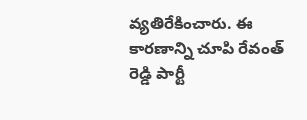వ్యతిరేకించారు. ఈ కారణాన్ని చూపి రేవంత్ రెడ్డి పార్టీ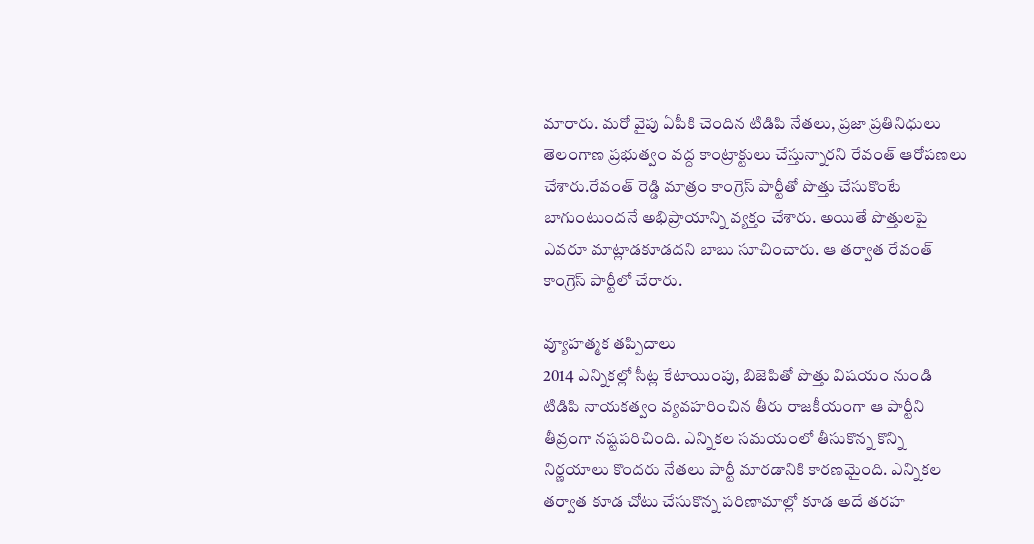మారారు. మరో వైపు ఏపీకి చెందిన టిడిపి నేతలు, ప్రజా ప్రతినిధులు తెలంగాణ ప్రభుత్వం వద్ద కాంట్రాక్టులు చేస్తున్నారని రేవంత్ ఆరోపణలు చేశారు.రేవంత్ రెడ్డి మాత్రం కాంగ్రెస్ పార్టీతో పొత్తు చేసుకొంటే బాగుంటుందనే అభిప్రాయాన్ని వ్యక్తం చేశారు. అయితే పొత్తులపై ఎవరూ మాట్లాడకూడదని బాబు సూచించారు. ఆ తర్వాత రేవంత్ కాంగ్రెస్ పార్టీలో చేరారు.

వ్యూహత్మక తప్పిదాలు
2014 ఎన్నికల్లో సీట్ల కేటాయింపు, బిజెపితో పొత్తు విషయం నుండి టిడిపి నాయకత్వం వ్యవహరించిన తీరు రాజకీయంగా ఆ పార్టీని తీవ్రంగా నష్టపరిచింది. ఎన్నికల సమయంలో తీసుకొన్న కొన్ని నిర్ణయాలు కొందరు నేతలు పార్టీ మారడానికి కారణమైంది. ఎన్నికల తర్వాత కూడ చోటు చేసుకొన్న పరిణామాల్లో కూడ అదే తరహ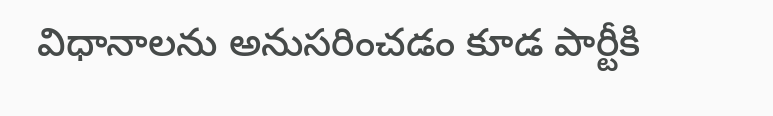విధానాలను అనుసరించడం కూడ పార్టీకి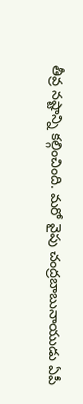తీవ్ర నష్టాన్ని కల్గించింది. మరో వైపు చంద్రబాబునాయుడు ఏపీ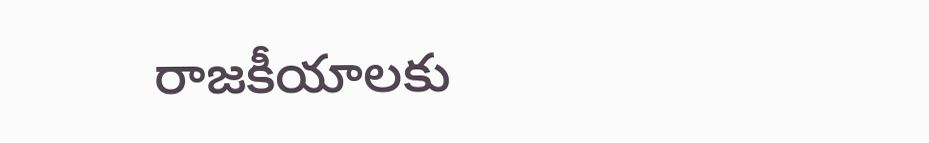రాజకీయాలకు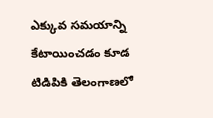ఎక్కువ సమయాన్ని కేటాయించడం కూడ టిడిపికి తెలంగాణలో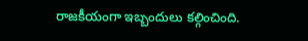రాజకీయంగా ఇబ్బందులు కల్గించింది.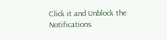Click it and Unblock the Notifications